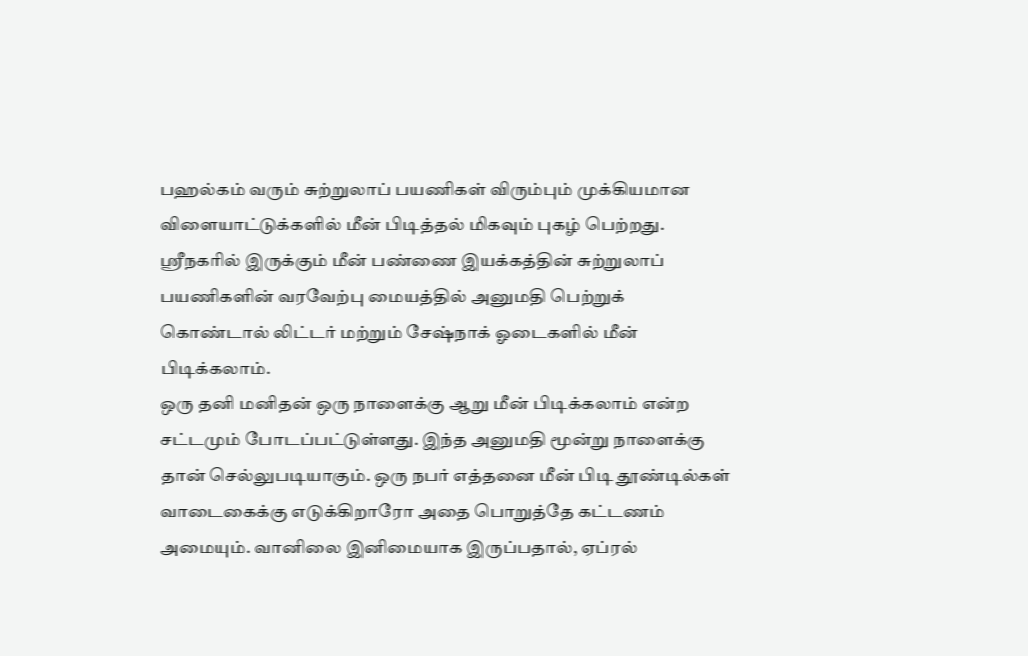பஹல்கம் வரும் சுற்றுலாப் பயணிகள் விரும்பும் முக்கியமான விளையாட்டுக்களில் மீன் பிடித்தல் மிகவும் புகழ் பெற்றது. ஸ்ரீநகரில் இருக்கும் மீன் பண்ணை இயக்கத்தின் சுற்றுலாப் பயணிகளின் வரவேற்பு மையத்தில் அனுமதி பெற்றுக் கொண்டால் லிட்டர் மற்றும் சேஷ்நாக் ஓடைகளில் மீன் பிடிக்கலாம்.
ஒரு தனி மனிதன் ஒரு நாளைக்கு ஆறு மீன் பிடிக்கலாம் என்ற சட்டமும் போடப்பட்டுள்ளது. இந்த அனுமதி மூன்று நாளைக்கு தான் செல்லுபடியாகும். ஒரு நபர் எத்தனை மீன் பிடி தூண்டில்கள் வாடைகைக்கு எடுக்கிறாரோ அதை பொறுத்தே கட்டணம் அமையும். வானிலை இனிமையாக இருப்பதால், ஏப்ரல்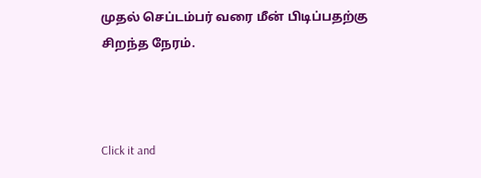முதல் செப்டம்பர் வரை மீன் பிடிப்பதற்கு சிறந்த நேரம்.



Click it and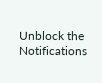Unblock the Notifications